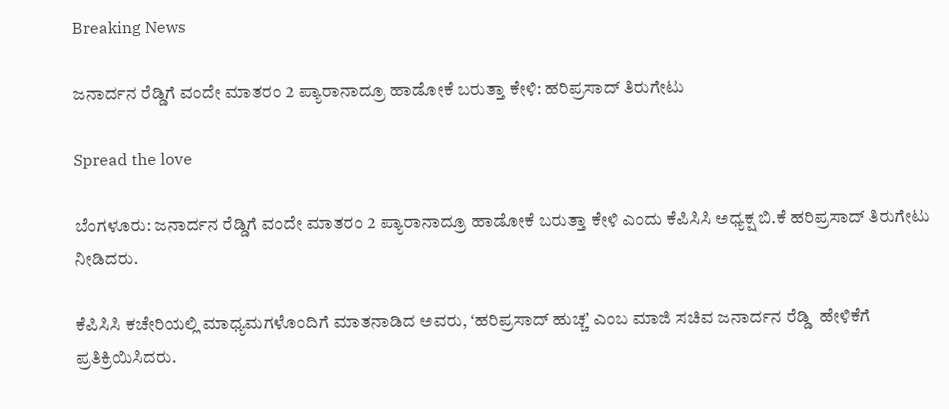Breaking News

ಜನಾರ್ದನ ರೆಡ್ಡಿಗೆ ವಂದೇ ಮಾತರಂ 2 ಪ್ಯಾರಾನಾದ್ರೂ ಹಾಡೋಕೆ ಬರುತ್ತಾ ಕೇಳಿ: ಹರಿಪ್ರಸಾದ್‌ ತಿರುಗೇಟು

Spread the love

ಬೆಂಗಳೂರು: ಜನಾರ್ದನ ರೆಡ್ಡಿಗೆ ವಂದೇ ಮಾತರಂ 2 ಪ್ಯಾರಾನಾದ್ರೂ ಹಾಡೋಕೆ ಬರುತ್ತಾ ಕೇಳಿ ಎಂದು ಕೆಪಿಸಿಸಿ ಅಧ್ಯಕ್ಷ ಬಿ.ಕೆ ಹರಿಪ್ರಸಾದ್‌ ತಿರುಗೇಟು ನೀಡಿದರು.

ಕೆಪಿಸಿಸಿ ಕಚೇರಿಯಲ್ಲಿ ಮಾಧ್ಯಮಗಳೊಂದಿಗೆ ಮಾತನಾಡಿದ ಅವರು, ʻಹರಿಪ್ರಸಾದ್ ಹುಚ್ಚʼ ಎಂಬ ಮಾಜಿ ಸಚಿವ ಜನಾರ್ದನ ರೆಡ್ಡಿ  ಹೇಳಿಕೆಗೆ ಪ್ರತಿಕ್ರಿಯಿಸಿದರು.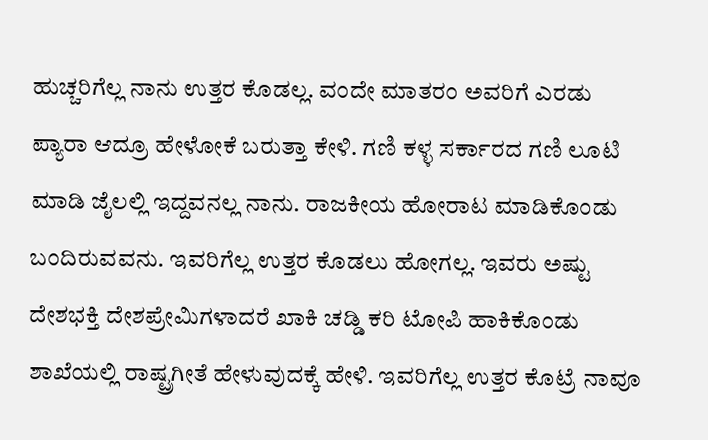ಹುಚ್ಚರಿಗೆಲ್ಲ ನಾನು ಉತ್ತರ ಕೊಡಲ್ಲ. ವಂದೇ ಮಾತರಂ ಅವರಿಗೆ ಎರಡು ಪ್ಯಾರಾ ಆದ್ರೂ ಹೇಳೋಕೆ ಬರುತ್ತಾ ಕೇಳಿ. ಗಣಿ ಕಳ್ಳ ಸರ್ಕಾರದ ಗಣಿ ಲೂಟಿ ಮಾಡಿ ಜೈಲಲ್ಲಿ ಇದ್ದವನಲ್ಲ ನಾನು. ರಾಜಕೀಯ ಹೋರಾಟ ಮಾಡಿಕೊಂಡು ಬಂದಿರುವವನು. ಇವರಿಗೆಲ್ಲ ಉತ್ತರ ಕೊಡಲು ಹೋಗಲ್ಲ. ಇವರು ಅಷ್ಟು ದೇಶಭಕ್ತಿ ದೇಶಪ್ರೇಮಿಗಳಾದರೆ ಖಾಕಿ ಚಡ್ಡಿ ಕರಿ ಟೋಪಿ ಹಾಕಿಕೊಂಡು ಶಾಖೆಯಲ್ಲಿ ರಾಷ್ಟ್ರಗೀತೆ ಹೇಳುವುದಕ್ಕೆ ಹೇಳಿ. ಇವರಿಗೆಲ್ಲ ಉತ್ತರ ಕೊಟ್ರೆ ನಾವೂ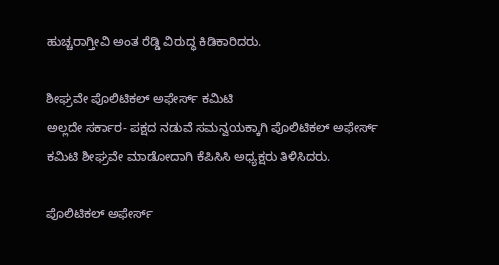ಹುಚ್ಚರಾಗ್ತೀವಿ ಅಂತ ರೆಡ್ಡಿ ವಿರುದ್ಧ ಕಿಡಿಕಾರಿದರು.

ಶೀಘ್ರವೇ ಪೊಲಿಟಿಕಲ್ ಅಫೇರ್ಸ್ ಕಮಿಟಿ
ಅಲ್ಲದೇ ಸರ್ಕಾರ- ಪಕ್ಷದ ನಡುವೆ ಸಮನ್ವಯಕ್ಕಾಗಿ ಪೊಲಿಟಿಕಲ್ ಅಫೇರ್ಸ್ ಕಮಿಟಿ ಶೀಘ್ರವೇ ಮಾಡೋದಾಗಿ ಕೆಪಿಸಿಸಿ ಅಧ್ಯಕ್ಷರು ತಿಳಿಸಿದರು.

ಪೊಲಿಟಿಕಲ್ ಅಫೇರ್ಸ್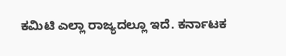ಕಮಿಟಿ ಎಲ್ಲಾ ರಾಜ್ಯದಲ್ಲೂ ಇದೆ. ಕರ್ನಾಟಕ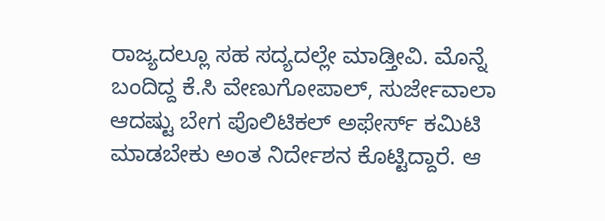ರಾಜ್ಯದಲ್ಲೂ ಸಹ ಸದ್ಯದಲ್ಲೇ ಮಾಡ್ತೀವಿ. ಮೊನ್ನೆ ಬಂದಿದ್ದ ಕೆ.ಸಿ ವೇಣುಗೋಪಾಲ್, ಸುರ್ಜೇವಾಲಾ ಆದಷ್ಟು ಬೇಗ ಪೊಲಿಟಿಕಲ್ ಅಫೇರ್ಸ್ ಕಮಿಟಿ ಮಾಡಬೇಕು ಅಂತ ನಿರ್ದೇಶನ ಕೊಟ್ಟಿದ್ದಾರೆ. ಆ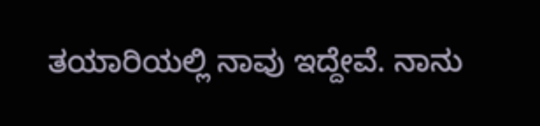ತಯಾರಿಯಲ್ಲಿ ನಾವು ಇದ್ದೇವೆ. ನಾನು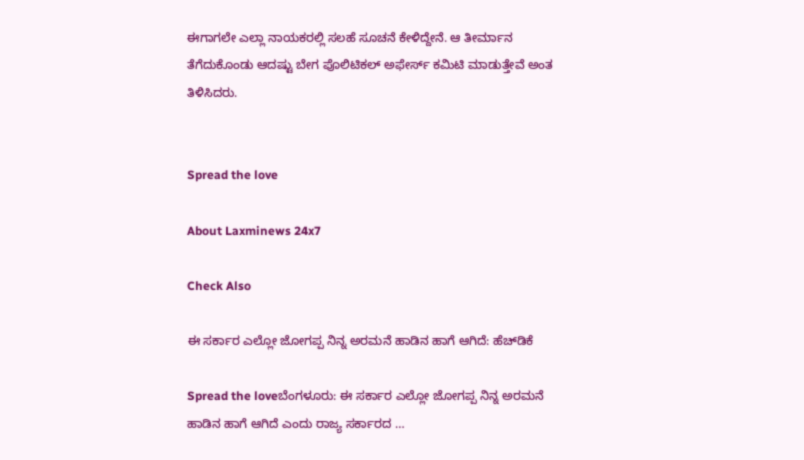ಈಗಾಗಲೇ ಎಲ್ಲಾ ನಾಯಕರಲ್ಲಿ ಸಲಹೆ ಸೂಚನೆ ಕೇಳಿದ್ದೇನೆ. ಆ ತೀರ್ಮಾನ ತೆಗೆದುಕೊಂಡು ಆದಷ್ಟು ಬೇಗ ಪೊಲಿಟಿಕಲ್ ಅಫೇರ್ಸ್ ಕಮಿಟಿ ಮಾಡುತ್ತೇವೆ ಅಂತ ತಿಳಿಸಿದರು.


Spread the love

About Laxminews 24x7

Check Also

ಈ ಸರ್ಕಾರ ಎಲ್ಲೋ ಜೋಗಪ್ಪ ನಿನ್ನ ಅರಮನೆ ಹಾಡಿನ ಹಾಗೆ ಆಗಿದೆ: ಹೆಚ್‌ಡಿಕೆ

Spread the loveಬೆಂಗಳೂರು: ಈ ಸರ್ಕಾರ ಎಲ್ಲೋ ಜೋಗಪ್ಪ ನಿನ್ನ ಅರಮನೆ ಹಾಡಿನ ಹಾಗೆ ಆಗಿದೆ ಎಂದು ರಾಜ್ಯ ಸರ್ಕಾರದ …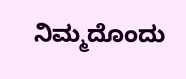ನಿಮ್ಮದೊಂದು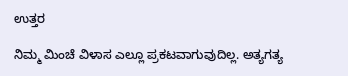ಉತ್ತರ

ನಿಮ್ಮ ಮಿಂಚೆ ವಿಳಾಸ ಎಲ್ಲೂ ಪ್ರಕಟವಾಗುವುದಿಲ್ಲ. ಅತ್ಯಗತ್ಯ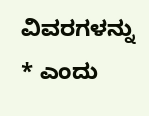ವಿವರಗಳನ್ನು * ಎಂದು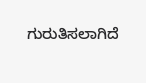ಗುರುತಿಸಲಾಗಿದೆ